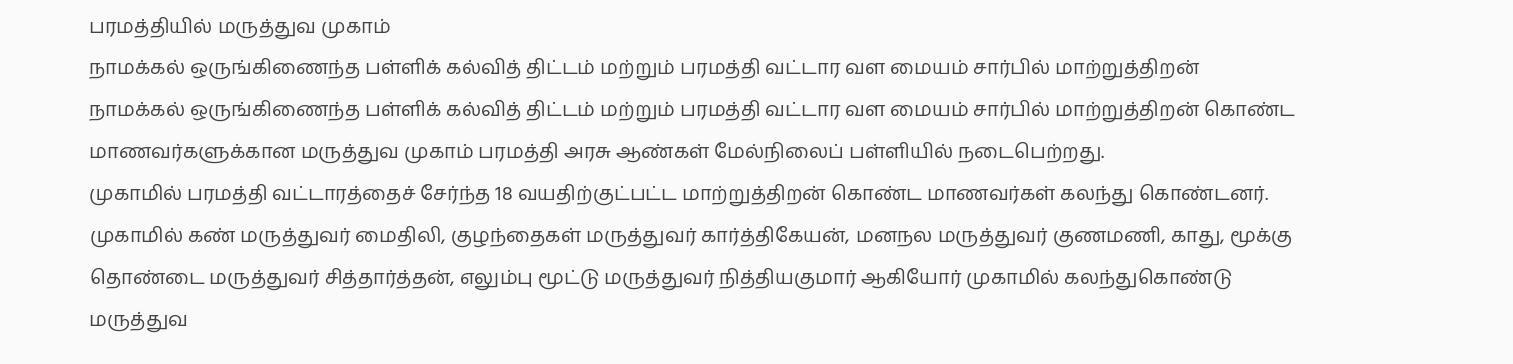பரமத்தியில் மருத்துவ முகாம்
நாமக்கல் ஒருங்கிணைந்த பள்ளிக் கல்வித் திட்டம் மற்றும் பரமத்தி வட்டார வள மையம் சார்பில் மாற்றுத்திறன்
நாமக்கல் ஒருங்கிணைந்த பள்ளிக் கல்வித் திட்டம் மற்றும் பரமத்தி வட்டார வள மையம் சார்பில் மாற்றுத்திறன் கொண்ட மாணவர்களுக்கான மருத்துவ முகாம் பரமத்தி அரசு ஆண்கள் மேல்நிலைப் பள்ளியில் நடைபெற்றது.
முகாமில் பரமத்தி வட்டாரத்தைச் சேர்ந்த 18 வயதிற்குட்பட்ட மாற்றுத்திறன் கொண்ட மாணவர்கள் கலந்து கொண்டனர். முகாமில் கண் மருத்துவர் மைதிலி, குழந்தைகள் மருத்துவர் கார்த்திகேயன், மனநல மருத்துவர் குணமணி, காது, மூக்கு தொண்டை மருத்துவர் சித்தார்த்தன், எலும்பு மூட்டு மருத்துவர் நித்தியகுமார் ஆகியோர் முகாமில் கலந்துகொண்டு மருத்துவ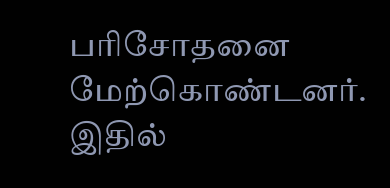பரிசோதனை மேற்கொண்டனர்.
இதில்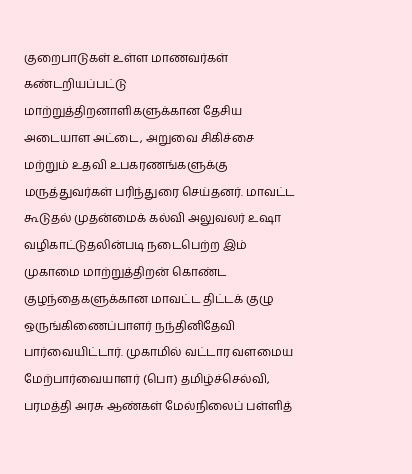குறைபாடுகள் உள்ள மாணவர்கள் கண்டறியப்பட்டு மாற்றுத்திறனாளிகளுக்கான தேசிய அடையாள அட்டை, அறுவை சிகிச்சை மற்றும் உதவி உபகரணங்களுக்கு மருத்துவர்கள் பரிந்துரை செய்தனர். மாவட்ட கூடுதல் முதன்மைக் கல்வி அலுவலர் உஷா வழிகாட்டுதலின்படி நடைபெற்ற இம் முகாமை மாற்றுத்திறன் கொண்ட குழந்தைகளுக்கான மாவட்ட திட்டக் குழு ஒருங்கிணைப்பாளர் நந்தினிதேவி பார்வையிட்டார். முகாமில் வட்டார வளமைய மேற்பார்வையாளர் (பொ) தமிழ்ச்செல்வி, பரமத்தி அரசு ஆண்கள் மேல்நிலைப் பள்ளித்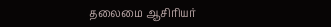தலைமை ஆசிரியர்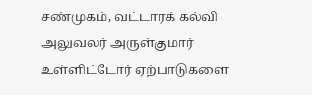சண்முகம், வட்டாரக் கல்வி அலுவலர் அருள்குமார் உள்ளிட்டோர் ஏற்பாடுகளை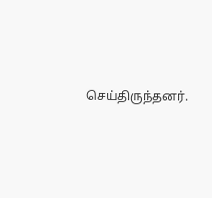செய்திருந்தனர்.